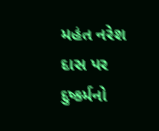મહંત નરેશ દાસ પર દુષ્કર્મનો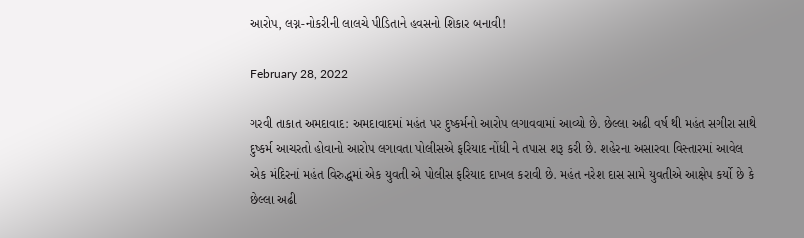આરોપ, લગ્ન-નોકરીની લાલચે પીડિતાને હવસનો શિકાર બનાવી!

February 28, 2022

ગરવી તાકાત અમદાવાદ: અમદાવાદમાં મહંત પર દુષ્કર્મનો આરોપ લગાવવામાં આવ્યો છે. છેલ્લા અઢી વર્ષ થી મહંત સગીરા સાથે દુષ્કર્મ આચરતો હોવાનો આરોપ લગાવતા પોલીસએ ફરિયાદ નોંધી ને તપાસ શરૂ કરી છે. શહેરના અસારવા વિસ્તારમાં આવેલ એક મંદિરનાં મહંત વિરુદ્ધમાં એક યુવતી એ પોલીસ ફરિયાદ દાખલ કરાવી છે. મહંત નરેશ દાસ સામે યુવતીએ આક્ષેપ કર્યો છે કે છેલ્લા અઢી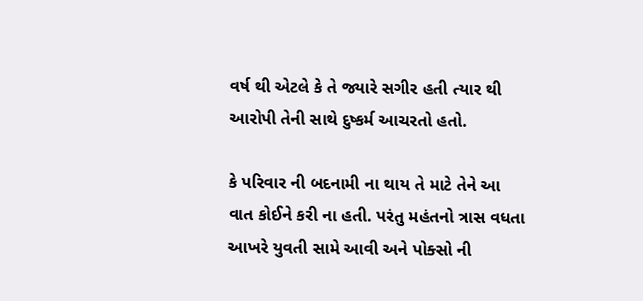વર્ષ થી એટલે કે તે જ્યારે સગીર હતી ત્યાર થી આરોપી તેની સાથે દુષ્કર્મ આચરતો હતો.

કે પરિવાર ની બદનામી ના થાય તે માટે તેને આ વાત કોઈને કરી ના હતી. પરંતુ મહંતનો ત્રાસ વધતા આખરે યુવતી સામે આવી અને પોક્સો ની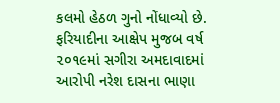કલમો હેઠળ ગુનો નોંધાવ્યો છે. ફરિયાદીના આક્ષેપ મુજબ વર્ષ ૨૦૧૯માં સગીરા અમદાવાદમાં આરોપી નરેશ દાસના ભાણા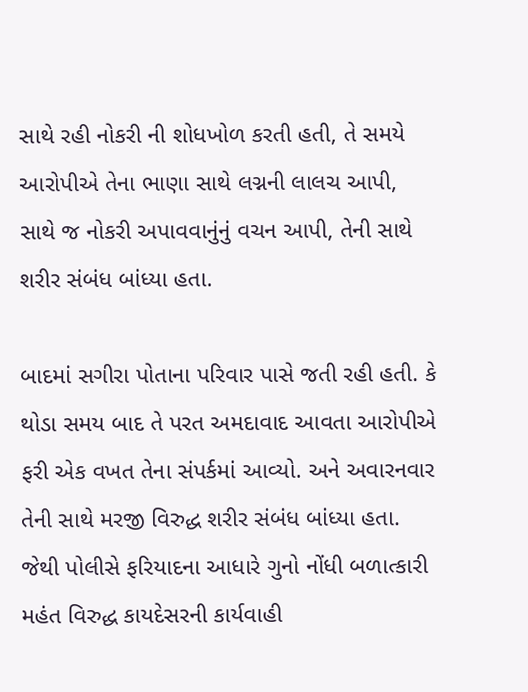સાથે રહી નોકરી ની શોધખોળ કરતી હતી, તે સમયે આરોપીએ તેના ભાણા સાથે લગ્નની લાલચ આપી, સાથે જ નોકરી અપાવવાનુંનું વચન આપી, તેની સાથે શરીર સંબંધ બાંધ્યા હતા.

બાદમાં સગીરા પોતાના પરિવાર પાસે જતી રહી હતી. કે થોડા સમય બાદ તે પરત અમદાવાદ આવતા આરોપીએ ફરી એક વખત તેના સંપર્કમાં આવ્યો. અને અવારનવાર તેની સાથે મરજી વિરુદ્ધ શરીર સંબંધ બાંધ્યા હતા. જેથી પોલીસે ફરિયાદના આધારે ગુનો નોંધી બળાત્કારી મહંત વિરુદ્ધ કાયદેસરની કાર્યવાહી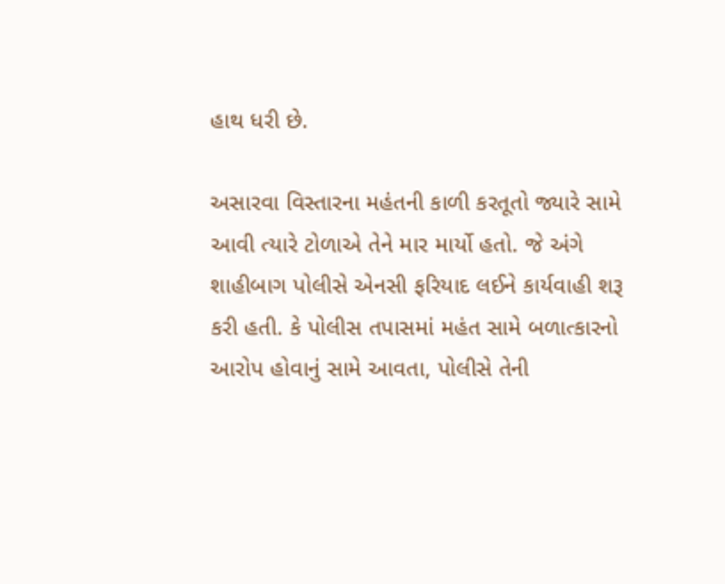હાથ ધરી છે.

અસારવા વિસ્તારના મહંતની કાળી કરતૂતો જ્યારે સામે આવી ત્યારે ટોળાએ તેને માર માર્યો હતો. જે અંગે શાહીબાગ પોલીસે એનસી ફરિયાદ લઈને કાર્યવાહી શરૂ કરી હતી. કે પોલીસ તપાસમાં મહંત સામે બળાત્કારનો આરોપ હોવાનું સામે આવતા, પોલીસે તેની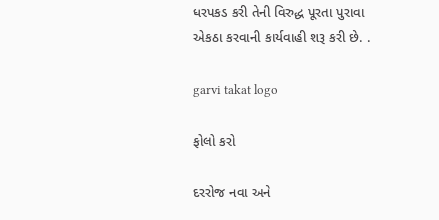ધરપકડ કરી તેની વિરુદ્ધ પૂરતા પુરાવા એકઠા કરવાની કાર્યવાહી શરૂ કરી છે. .

garvi takat logo

ફોલો કરો

દરરોજ નવા અને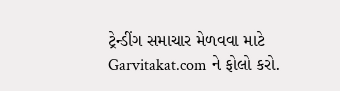ટ્રેન્ડીંગ સમાચાર મેળવવા માટે Garvitakat.com ને ફોલો કરો.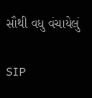સૌથી વધુ વંચાયેલું

SIP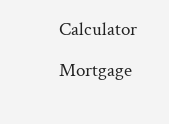Calculator

Mortgage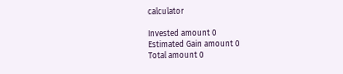calculator

Invested amount 0
Estimated Gain amount 0
Total amount 0